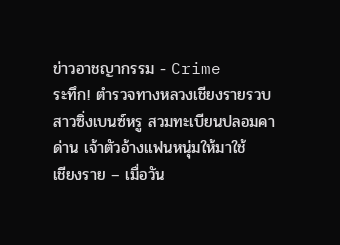ข่าวอาชญากรรม - Crime
ระทึก! ตำรวจทางหลวงเชียงรายรวบสาวซิ่งเบนซ์หรู สวมทะเบียนปลอมคาด่าน เจ้าตัวอ้างแฟนหนุ่มให้มาใช้
เชียงราย – เมื่อวัน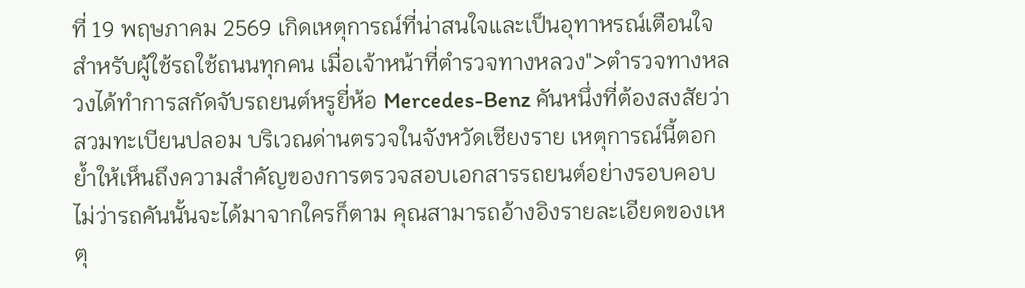ที่ 19 พฤษภาคม 2569 เกิดเหตุการณ์ที่น่าสนใจและเป็นอุทาหรณ์เตือนใจสำหรับผู้ใช้รถใช้ถนนทุกคน เมื่อเจ้าหน้าที่ตำรวจทางหลวง">ตำรวจทางหลวงได้ทำการสกัดจับรถยนต์หรูยี่ห้อ Mercedes-Benz คันหนึ่งที่ต้องสงสัยว่า สวมทะเบียนปลอม บริเวณด่านตรวจในจังหวัดเชียงราย เหตุการณ์นี้ตอกย้ำให้เห็นถึงความสำคัญของการตรวจสอบเอกสารรถยนต์อย่างรอบคอบ ไม่ว่ารถคันนั้นจะได้มาจากใครก็ตาม คุณสามารถอ้างอิงรายละเอียดของเหตุ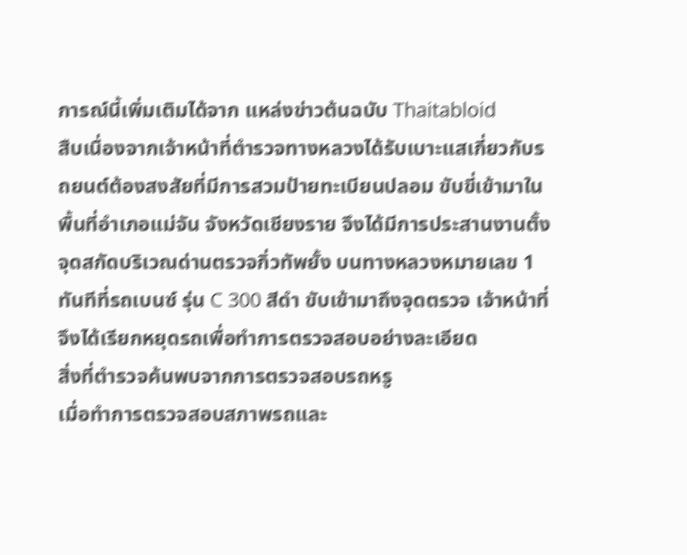การณ์นี้เพิ่มเติมได้จาก แหล่งข่าวต้นฉบับ Thaitabloid
สืบเนื่องจากเจ้าหน้าที่ตำรวจทางหลวงได้รับเบาะแสเกี่ยวกับรถยนต์ต้องสงสัยที่มีการสวมป้ายทะเบียนปลอม ขับขี่เข้ามาในพื้นที่อำเภอแม่จัน จังหวัดเชียงราย จึงได้มีการประสานงานตั้งจุดสกัดบริเวณด่านตรวจกิ่วทัพยั้ง บนทางหลวงหมายเลข 1 ทันทีที่รถเบนซ์ รุ่น C 300 สีดำ ขับเข้ามาถึงจุดตรวจ เจ้าหน้าที่จึงได้เรียกหยุดรถเพื่อทำการตรวจสอบอย่างละเอียด
สิ่งที่ตำรวจค้นพบจากการตรวจสอบรถหรู
เมื่อทำการตรวจสอบสภาพรถและ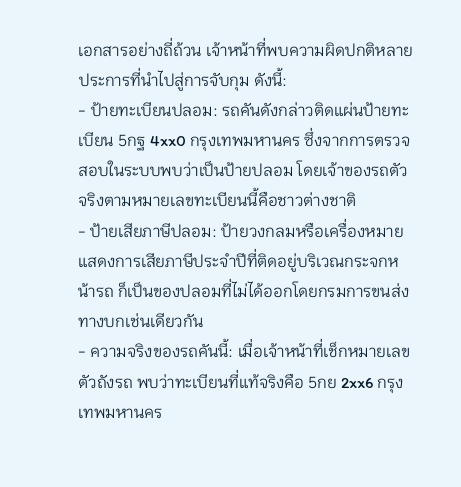เอกสารอย่างถี่ถ้วน เจ้าหน้าที่พบความผิดปกติหลายประการที่นำไปสู่การจับกุม ดังนี้:
- ป้ายทะเบียนปลอม: รถคันดังกล่าวติดแผ่นป้ายทะเบียน 5กฐ 4xx0 กรุงเทพมหานคร ซึ่งจากการตรวจสอบในระบบพบว่าเป็นป้ายปลอม โดยเจ้าของรถตัวจริงตามหมายเลขทะเบียนนี้คือชาวต่างชาติ
- ป้ายเสียภาษีปลอม: ป้ายวงกลมหรือเครื่องหมายแสดงการเสียภาษีประจำปีที่ติดอยู่บริเวณกระจกหน้ารถ ก็เป็นของปลอมที่ไม่ได้ออกโดยกรมการขนส่งทางบกเช่นเดียวกัน
- ความจริงของรถคันนี้: เมื่อเจ้าหน้าที่เช็กหมายเลขตัวถังรถ พบว่าทะเบียนที่แท้จริงคือ 5กย 2xx6 กรุงเทพมหานคร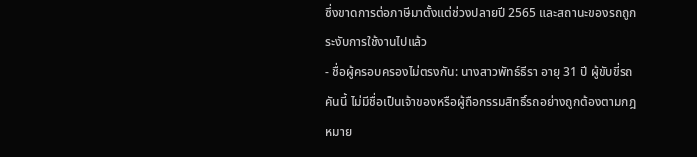ซึ่งขาดการต่อภาษีมาตั้งแต่ช่วงปลายปี 2565 และสถานะของรถถูกระงับการใช้งานไปแล้ว
- ชื่อผู้ครอบครองไม่ตรงกัน: นางสาวพัทธ์ธีรา อายุ 31 ปี ผู้ขับขี่รถคันนี้ ไม่มีชื่อเป็นเจ้าของหรือผู้ถือกรรมสิทธิ์รถอย่างถูกต้องตามกฎหมาย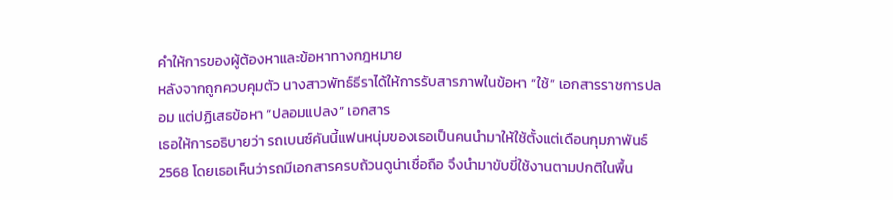คำให้การของผู้ต้องหาและข้อหาทางกฎหมาย
หลังจากถูกควบคุมตัว นางสาวพัทธ์ธีราได้ให้การรับสารภาพในข้อหา “ใช้” เอกสารราชการปลอม แต่ปฏิเสธข้อหา “ปลอมแปลง” เอกสาร
เธอให้การอธิบายว่า รถเบนซ์คันนี้แฟนหนุ่มของเธอเป็นคนนำมาให้ใช้ตั้งแต่เดือนกุมภาพันธ์ 2568 โดยเธอเห็นว่ารถมีเอกสารครบถ้วนดูน่าเชื่อถือ จึงนำมาขับขี่ใช้งานตามปกติในพื้น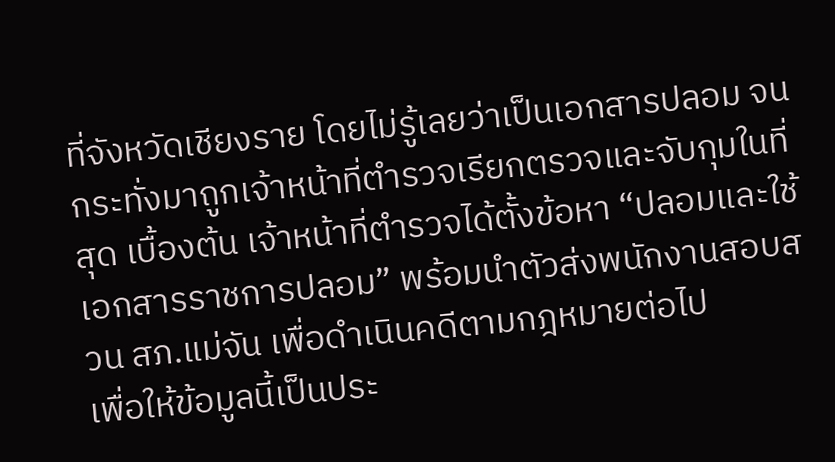ที่จังหวัดเชียงราย โดยไม่รู้เลยว่าเป็นเอกสารปลอม จนกระทั่งมาถูกเจ้าหน้าที่ตำรวจเรียกตรวจและจับกุมในที่สุด เบื้องต้น เจ้าหน้าที่ตำรวจได้ตั้งข้อหา “ปลอมและใช้เอกสารราชการปลอม” พร้อมนำตัวส่งพนักงานสอบสวน สภ.แม่จัน เพื่อดำเนินคดีตามกฎหมายต่อไป
เพื่อให้ข้อมูลนี้เป็นประ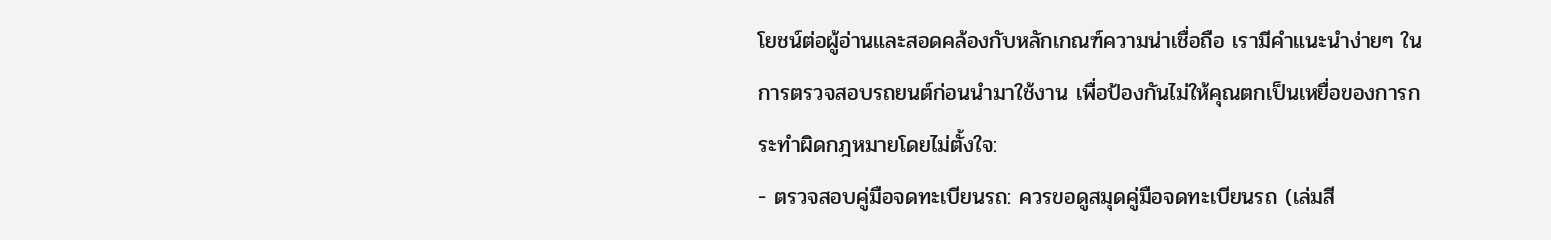โยชน์ต่อผู้อ่านและสอดคล้องกับหลักเกณฑ์ความน่าเชื่อถือ เรามีคำแนะนำง่ายๆ ในการตรวจสอบรถยนต์ก่อนนำมาใช้งาน เพื่อป้องกันไม่ให้คุณตกเป็นเหยื่อของการกระทำผิดกฎหมายโดยไม่ตั้งใจ:
- ตรวจสอบคู่มือจดทะเบียนรถ: ควรขอดูสมุดคู่มือจดทะเบียนรถ (เล่มสี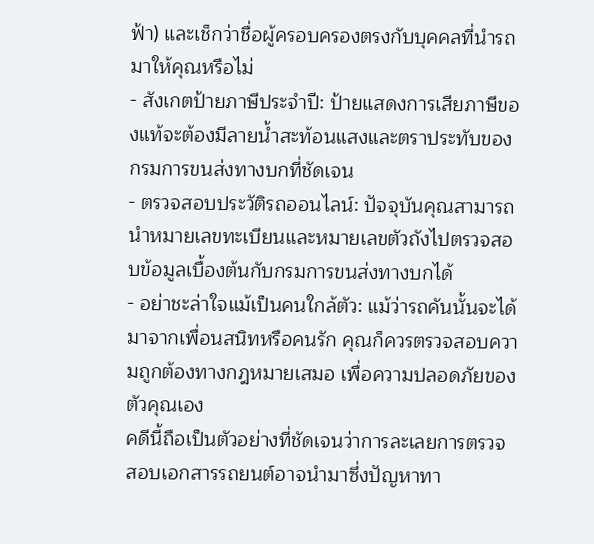ฟ้า) และเช็กว่าชื่อผู้ครอบครองตรงกับบุคคลที่นำรถมาให้คุณหรือไม่
- สังเกตป้ายภาษีประจำปี: ป้ายแสดงการเสียภาษีของแท้จะต้องมีลายน้ำสะท้อนแสงและตราประทับของกรมการขนส่งทางบกที่ชัดเจน
- ตรวจสอบประวัติรถออนไลน์: ปัจจุบันคุณสามารถนำหมายเลขทะเบียนและหมายเลขตัวถังไปตรวจสอบข้อมูลเบื้องต้นกับกรมการขนส่งทางบกได้
- อย่าชะล่าใจแม้เป็นคนใกล้ตัว: แม้ว่ารถคันนั้นจะได้มาจากเพื่อนสนิทหรือคนรัก คุณก็ควรตรวจสอบความถูกต้องทางกฎหมายเสมอ เพื่อความปลอดภัยของตัวคุณเอง
คดีนี้ถือเป็นตัวอย่างที่ชัดเจนว่าการละเลยการตรวจสอบเอกสารรถยนต์อาจนำมาซึ่งปัญหาทา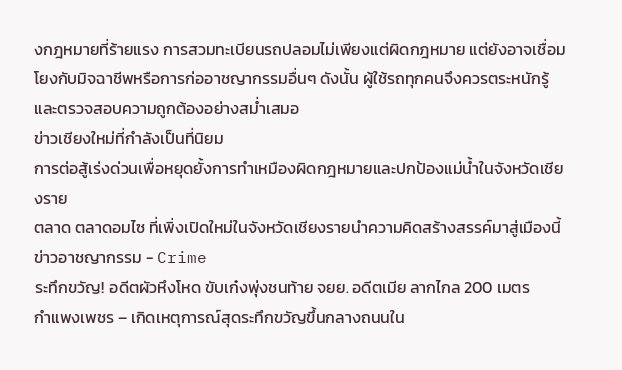งกฎหมายที่ร้ายแรง การสวมทะเบียนรถปลอมไม่เพียงแต่ผิดกฎหมาย แต่ยังอาจเชื่อมโยงกับมิจฉาชีพหรือการก่ออาชญากรรมอื่นๆ ดังนั้น ผู้ใช้รถทุกคนจึงควรตระหนักรู้และตรวจสอบความถูกต้องอย่างสม่ำเสมอ
ข่าวเชียงใหม่ที่กำลังเป็นที่นิยม
การต่อสู้เร่งด่วนเพื่อหยุดยั้งการทำเหมืองผิดกฎหมายและปกป้องแม่น้ำในจังหวัดเชียงราย
ตลาด ตลาดอมไซ ที่เพิ่งเปิดใหม่ในจังหวัดเชียงรายนำความคิดสร้างสรรค์มาสู่เมืองนี้
ข่าวอาชญากรรม - Crime
ระทึกขวัญ! อดีตผัวหึงโหด ขับเก๋งพุ่งชนท้าย จยย. อดีตเมีย ลากไกล 200 เมตร
กำแพงเพชร – เกิดเหตุการณ์สุดระทึกขวัญขึ้นกลางถนนใน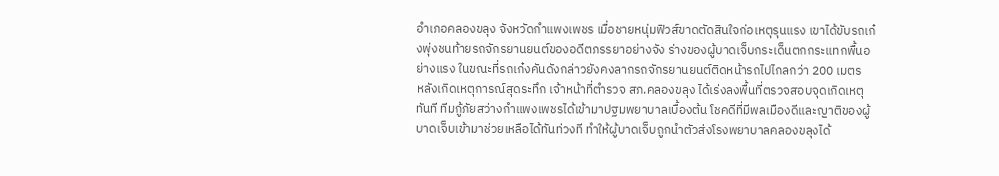อำเภอคลองขลุง จังหวัดกำแพงเพชร เมื่อชายหนุ่มฟิวส์ขาดตัดสินใจก่อเหตุรุนแรง เขาได้ขับรถเก๋งพุ่งชนท้ายรถจักรยานยนต์ของอดีตภรรยาอย่างจัง ร่างของผู้บาดเจ็บกระเด็นตกกระแทกพื้นอย่างแรง ในขณะที่รถเก๋งคันดังกล่าวยังคงลากรถจักรยานยนต์ติดหน้ารถไปไกลกว่า 200 เมตร
หลังเกิดเหตุการณ์สุดระทึก เจ้าหน้าที่ตำรวจ สภ.คลองขลุง ได้เร่งลงพื้นที่ตรวจสอบจุดเกิดเหตุทันที ทีมกู้ภัยสว่างกำแพงเพชรได้เข้ามาปฐมพยาบาลเบื้องต้น โชคดีที่มีพลเมืองดีและญาติของผู้บาดเจ็บเข้ามาช่วยเหลือได้ทันท่วงที ทำให้ผู้บาดเจ็บถูกนำตัวส่งโรงพยาบาลคลองขลุงได้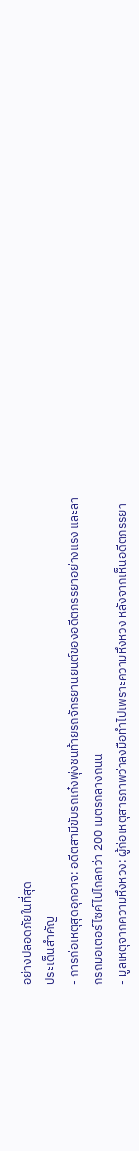อย่างปลอดภัยในที่สุด
ประเด็นสำคัญ
- การก่อเหตุสุดอุกอาจ: อดีตสามีขับรถเก๋งพุ่งชนท้ายรถจักรยานยนต์ของอดีตภรรยาอย่างแรง และลากรถมอเตอร์ไซค์ไปไกลกว่า 200 เมตรกลางถนน
- มูลเหตุจากความหึงหวง: ผู้ก่อเหตุสารภาพว่าลงมือทำไปเพราะความหึงหวง หลังจากเห็นอดีตภรรยา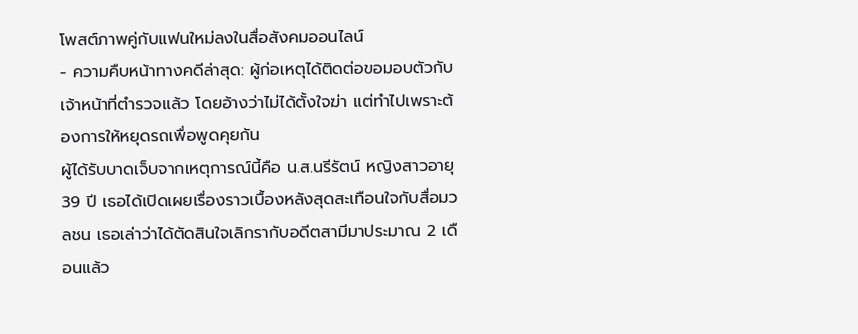โพสต์ภาพคู่กับแฟนใหม่ลงในสื่อสังคมออนไลน์
- ความคืบหน้าทางคดีล่าสุด: ผู้ก่อเหตุได้ติดต่อขอมอบตัวกับเจ้าหน้าที่ตำรวจแล้ว โดยอ้างว่าไม่ได้ตั้งใจฆ่า แต่ทำไปเพราะต้องการให้หยุดรถเพื่อพูดคุยกัน
ผู้ได้รับบาดเจ็บจากเหตุการณ์นี้คือ น.ส.นรีรัตน์ หญิงสาวอายุ 39 ปี เธอได้เปิดเผยเรื่องราวเบื้องหลังสุดสะเทือนใจกับสื่อมวลชน เธอเล่าว่าได้ตัดสินใจเลิกรากับอดีตสามีมาประมาณ 2 เดือนแล้ว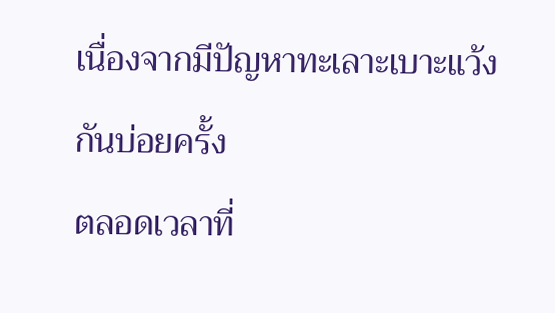เนื่องจากมีปัญหาทะเลาะเบาะแว้งกันบ่อยครั้ง
ตลอดเวลาที่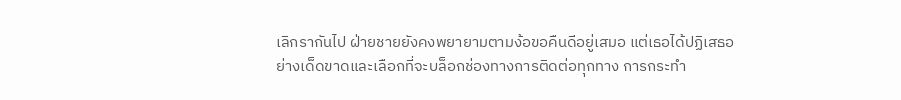เลิกรากันไป ฝ่ายชายยังคงพยายามตามง้อขอคืนดีอยู่เสมอ แต่เธอได้ปฏิเสธอย่างเด็ดขาดและเลือกที่จะบล็อกช่องทางการติดต่อทุกทาง การกระทำ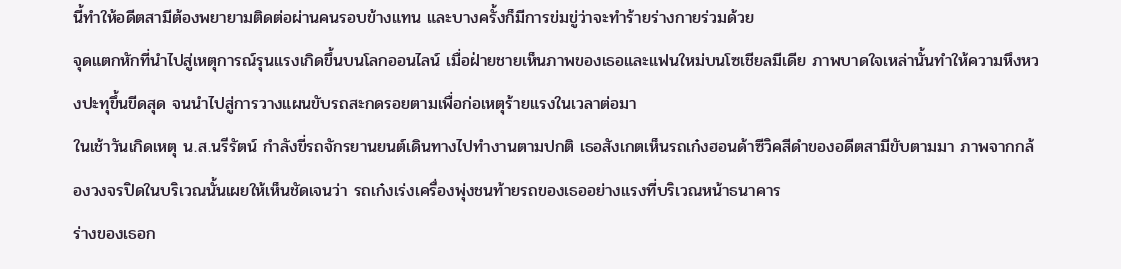นี้ทำให้อดีตสามีต้องพยายามติดต่อผ่านคนรอบข้างแทน และบางครั้งก็มีการข่มขู่ว่าจะทำร้ายร่างกายร่วมด้วย
จุดแตกหักที่นำไปสู่เหตุการณ์รุนแรงเกิดขึ้นบนโลกออนไลน์ เมื่อฝ่ายชายเห็นภาพของเธอและแฟนใหม่บนโซเชียลมีเดีย ภาพบาดใจเหล่านั้นทำให้ความหึงหวงปะทุขึ้นขีดสุด จนนำไปสู่การวางแผนขับรถสะกดรอยตามเพื่อก่อเหตุร้ายแรงในเวลาต่อมา
ในเช้าวันเกิดเหตุ น.ส.นรีรัตน์ กำลังขี่รถจักรยานยนต์เดินทางไปทำงานตามปกติ เธอสังเกตเห็นรถเก๋งฮอนด้าซีวิคสีดำของอดีตสามีขับตามมา ภาพจากกล้องวงจรปิดในบริเวณนั้นเผยให้เห็นชัดเจนว่า รถเก๋งเร่งเครื่องพุ่งชนท้ายรถของเธออย่างแรงที่บริเวณหน้าธนาคาร
ร่างของเธอก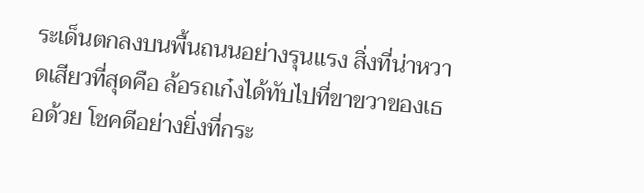ระเด็นตกลงบนพื้นถนนอย่างรุนแรง สิ่งที่น่าหวาดเสียวที่สุดคือ ล้อรถเก๋งได้ทับไปที่ขาขวาของเธอด้วย โชคดีอย่างยิ่งที่กระ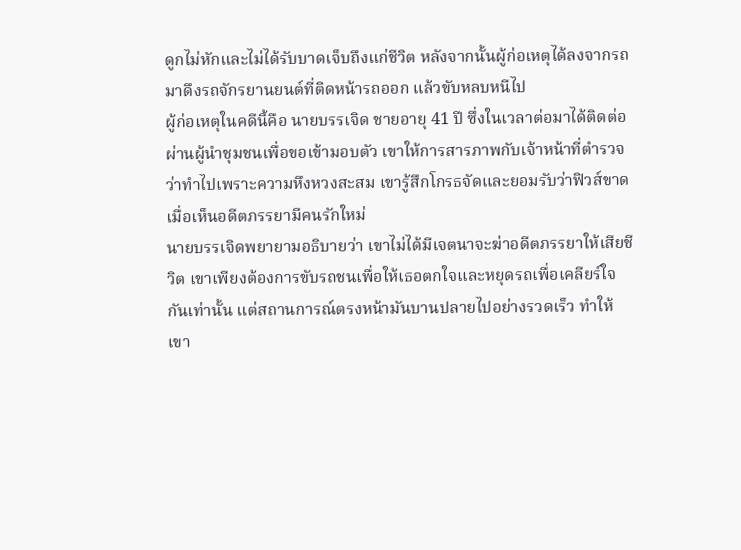ดูกไม่หักและไม่ได้รับบาดเจ็บถึงแก่ชีวิต หลังจากนั้นผู้ก่อเหตุได้ลงจากรถมาดึงรถจักรยานยนต์ที่ติดหน้ารถออก แล้วขับหลบหนีไป
ผู้ก่อเหตุในคดีนี้คือ นายบรรเจิด ชายอายุ 41 ปี ซึ่งในเวลาต่อมาได้ติดต่อผ่านผู้นำชุมชนเพื่อขอเข้ามอบตัว เขาให้การสารภาพกับเจ้าหน้าที่ตำรวจว่าทำไปเพราะความหึงหวงสะสม เขารู้สึกโกรธจัดและยอมรับว่าฟิวส์ขาดเมื่อเห็นอดีตภรรยามีคนรักใหม่
นายบรรเจิดพยายามอธิบายว่า เขาไม่ได้มีเจตนาจะฆ่าอดีตภรรยาให้เสียชีวิต เขาเพียงต้องการขับรถชนเพื่อให้เธอตกใจและหยุดรถเพื่อเคลียร์ใจกันเท่านั้น แต่สถานการณ์ตรงหน้ามันบานปลายไปอย่างรวดเร็ว ทำให้เขา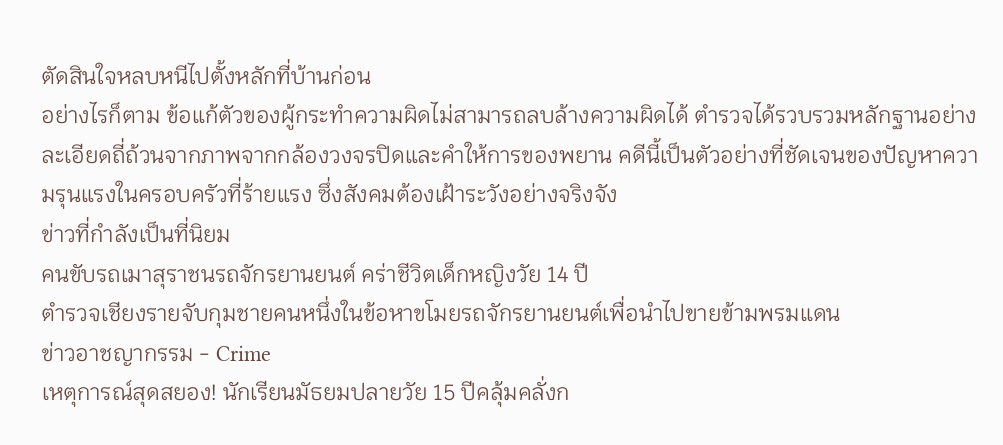ตัดสินใจหลบหนีไปตั้งหลักที่บ้านก่อน
อย่างไรก็ตาม ข้อแก้ตัวของผู้กระทำความผิดไม่สามารถลบล้างความผิดได้ ตำรวจได้รวบรวมหลักฐานอย่างละเอียดถี่ถ้วนจากภาพจากกล้องวงจรปิดและคำให้การของพยาน คดีนี้เป็นตัวอย่างที่ชัดเจนของปัญหาความรุนแรงในครอบครัวที่ร้ายแรง ซึ่งสังคมต้องเฝ้าระวังอย่างจริงจัง
ข่าวที่กำลังเป็นที่นิยม
คนขับรถเมาสุราชนรถจักรยานยนต์ คร่าชีวิตเด็กหญิงวัย 14 ปี
ตำรวจเชียงรายจับกุมชายคนหนึ่งในข้อหาขโมยรถจักรยานยนต์เพื่อนำไปขายข้ามพรมแดน
ข่าวอาชญากรรม - Crime
เหตุการณ์สุดสยอง! นักเรียนมัธยมปลายวัย 15 ปีคลุ้มคลั่งก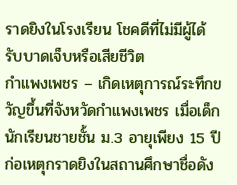ราดยิงในโรงเรียน โชคดีที่ไม่มีผู้ได้รับบาดเจ็บหรือเสียชีวิต
กำแพงเพชร – เกิดเหตุการณ์ระทึกขวัญขึ้นที่จังหวัดกำแพงเพชร เมื่อเด็กนักเรียนชายชั้น ม.3 อายุเพียง 15 ปี ก่อเหตุกราดยิงในสถานศึกษาชื่อดัง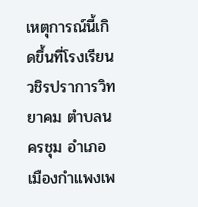เหตุการณ์นี้เกิดขึ้นที่โรงเรียนวชิรปราการวิทยาคม ตำบลนครชุม อำเภอเมืองกำแพงเพ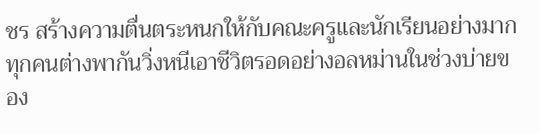ชร สร้างความตื่นตระหนกให้กับคณะครูและนักเรียนอย่างมาก ทุกคนต่างพากันวิ่งหนีเอาชีวิตรอดอย่างอลหม่านในช่วงบ่ายของ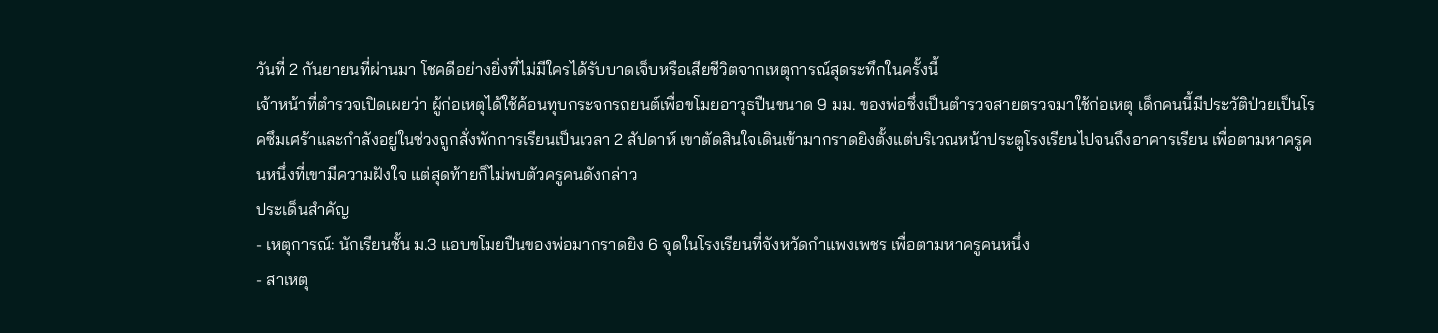วันที่ 2 กันยายนที่ผ่านมา โชคดีอย่างยิ่งที่ไม่มีใครได้รับบาดเจ็บหรือเสียชีวิตจากเหตุการณ์สุดระทึกในครั้งนี้
เจ้าหน้าที่ตำรวจเปิดเผยว่า ผู้ก่อเหตุได้ใช้ค้อนทุบกระจกรถยนต์เพื่อขโมยอาวุธปืนขนาด 9 มม. ของพ่อซึ่งเป็นตำรวจสายตรวจมาใช้ก่อเหตุ เด็กคนนี้มีประวัติป่วยเป็นโรคซึมเศร้าและกำลังอยู่ในช่วงถูกสั่งพักการเรียนเป็นเวลา 2 สัปดาห์ เขาตัดสินใจเดินเข้ามากราดยิงตั้งแต่บริเวณหน้าประตูโรงเรียนไปจนถึงอาคารเรียน เพื่อตามหาครูคนหนึ่งที่เขามีความฝังใจ แต่สุดท้ายก็ไม่พบตัวครูคนดังกล่าว
ประเด็นสำคัญ
- เหตุการณ์: นักเรียนชั้น ม.3 แอบขโมยปืนของพ่อมากราดยิง 6 จุดในโรงเรียนที่จังหวัดกำแพงเพชร เพื่อตามหาครูคนหนึ่ง
- สาเหตุ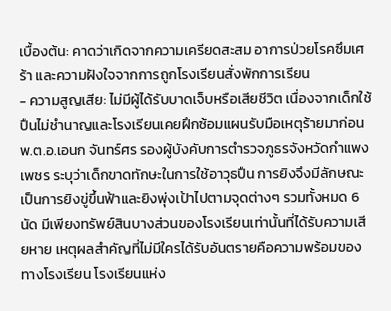เบื้องต้น: คาดว่าเกิดจากความเครียดสะสม อาการป่วยโรคซึมเศร้า และความฝังใจจากการถูกโรงเรียนสั่งพักการเรียน
- ความสูญเสีย: ไม่มีผู้ได้รับบาดเจ็บหรือเสียชีวิต เนื่องจากเด็กใช้ปืนไม่ชำนาญและโรงเรียนเคยฝึกซ้อมแผนรับมือเหตุร้ายมาก่อน
พ.ต.อ.เอนก จันทร์ศร รองผู้บังคับการตำรวจภูธรจังหวัดกำแพงเพชร ระบุว่าเด็กขาดทักษะในการใช้อาวุธปืน การยิงจึงมีลักษณะเป็นการยิงขู่ขึ้นฟ้าและยิงพุ่งเป้าไปตามจุดต่างๆ รวมทั้งหมด 6 นัด มีเพียงทรัพย์สินบางส่วนของโรงเรียนเท่านั้นที่ได้รับความเสียหาย เหตุผลสำคัญที่ไม่มีใครได้รับอันตรายคือความพร้อมของทางโรงเรียน โรงเรียนแห่ง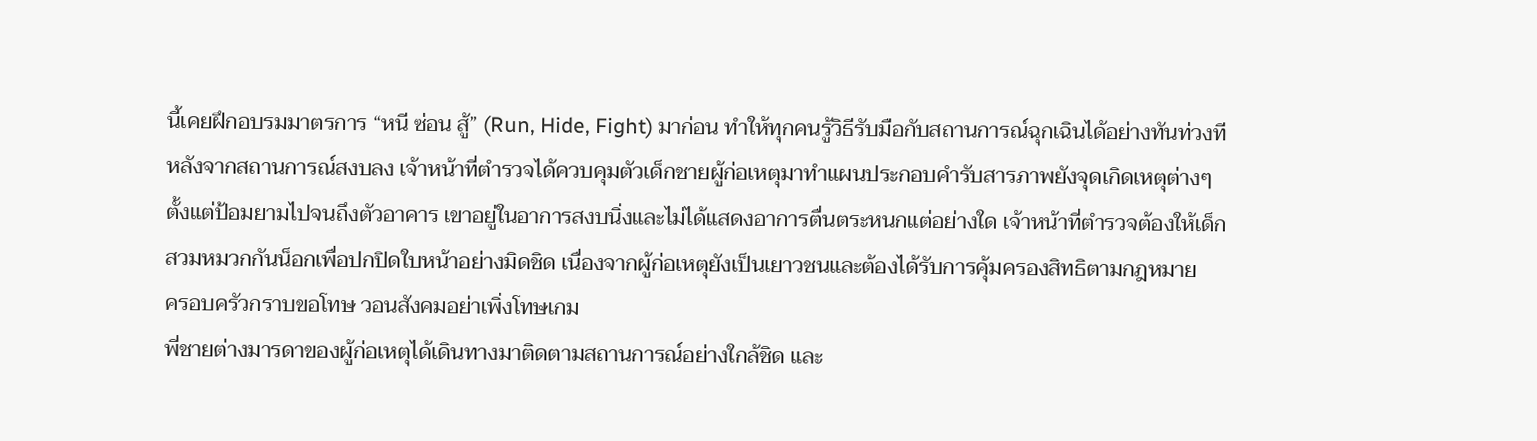นี้เคยฝึกอบรมมาตรการ “หนี ซ่อน สู้” (Run, Hide, Fight) มาก่อน ทำให้ทุกคนรู้วิธีรับมือกับสถานการณ์ฉุกเฉินได้อย่างทันท่วงที
หลังจากสถานการณ์สงบลง เจ้าหน้าที่ตำรวจได้ควบคุมตัวเด็กชายผู้ก่อเหตุมาทำแผนประกอบคำรับสารภาพยังจุดเกิดเหตุต่างๆ ตั้งแต่ป้อมยามไปจนถึงตัวอาคาร เขาอยู่ในอาการสงบนิ่งและไม่ได้แสดงอาการตื่นตระหนกแต่อย่างใด เจ้าหน้าที่ตำรวจต้องให้เด็กสวมหมวกกันน็อกเพื่อปกปิดใบหน้าอย่างมิดชิด เนื่องจากผู้ก่อเหตุยังเป็นเยาวชนและต้องได้รับการคุ้มครองสิทธิตามกฎหมาย
ครอบครัวกราบขอโทษ วอนสังคมอย่าเพิ่งโทษเกม
พี่ชายต่างมารดาของผู้ก่อเหตุได้เดินทางมาติดตามสถานการณ์อย่างใกล้ชิด และ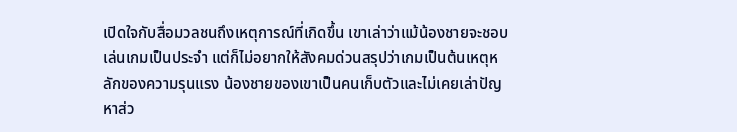เปิดใจกับสื่อมวลชนถึงเหตุการณ์ที่เกิดขึ้น เขาเล่าว่าแม้น้องชายจะชอบเล่นเกมเป็นประจำ แต่ก็ไม่อยากให้สังคมด่วนสรุปว่าเกมเป็นต้นเหตุหลักของความรุนแรง น้องชายของเขาเป็นคนเก็บตัวและไม่เคยเล่าปัญหาส่ว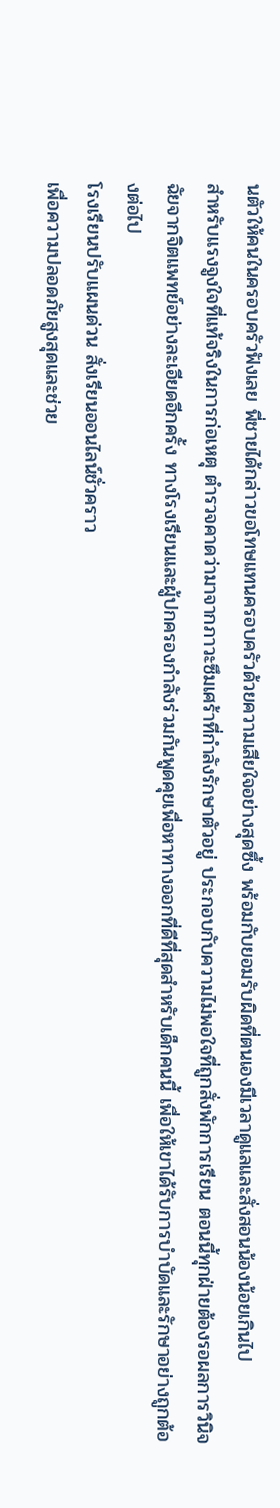นตัวให้คนในครอบครัวฟังเลย พี่ชายได้กล่าวขอโทษแทนครอบครัวด้วยความเสียใจอย่างสุดซึ้ง พร้อมกับยอมรับผิดที่ตนเองมีเวลาดูแลและสั่งสอนน้องน้อยเกินไป
สำหรับแรงจูงใจที่แท้จริงในการก่อเหตุ ตำรวจคาดว่ามาจากภาวะซึมเศร้าที่กำลังรักษาตัวอยู่ ประกอบกับความไม่พอใจที่ถูกสั่งพักการเรียน ตอนนี้ทุกฝ่ายต้องรอผลการวินิจฉัยจากจิตแพทย์อย่างละเอียดอีกครั้ง ทางโรงเรียนและผู้ปกครองกำลังร่วมกันพูดคุยเพื่อหาทางออกที่ดีที่สุดสำหรับเด็กคนนี้ เพื่อให้เขาได้รับการบำบัดและรักษาอย่างถูกต้องต่อไป
โรงเรียนปรับแผนด่วน สั่งเรียนออนไลน์ชั่วคราว
เพื่อความปลอดภัยสูงสุดและช่วย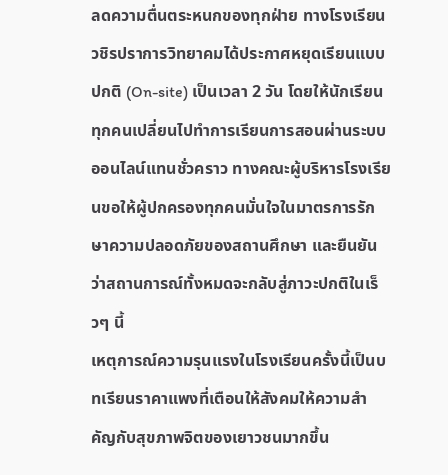ลดความตื่นตระหนกของทุกฝ่าย ทางโรงเรียนวชิรปราการวิทยาคมได้ประกาศหยุดเรียนแบบปกติ (On-site) เป็นเวลา 2 วัน โดยให้นักเรียนทุกคนเปลี่ยนไปทำการเรียนการสอนผ่านระบบออนไลน์แทนชั่วคราว ทางคณะผู้บริหารโรงเรียนขอให้ผู้ปกครองทุกคนมั่นใจในมาตรการรักษาความปลอดภัยของสถานศึกษา และยืนยันว่าสถานการณ์ทั้งหมดจะกลับสู่ภาวะปกติในเร็วๆ นี้
เหตุการณ์ความรุนแรงในโรงเรียนครั้งนี้เป็นบทเรียนราคาแพงที่เตือนให้สังคมให้ความสำคัญกับสุขภาพจิตของเยาวชนมากขึ้น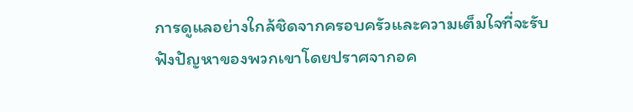การดูแลอย่างใกล้ชิดจากครอบครัวและความเต็มใจที่จะรับฟังปัญหาของพวกเขาโดยปราศจากอค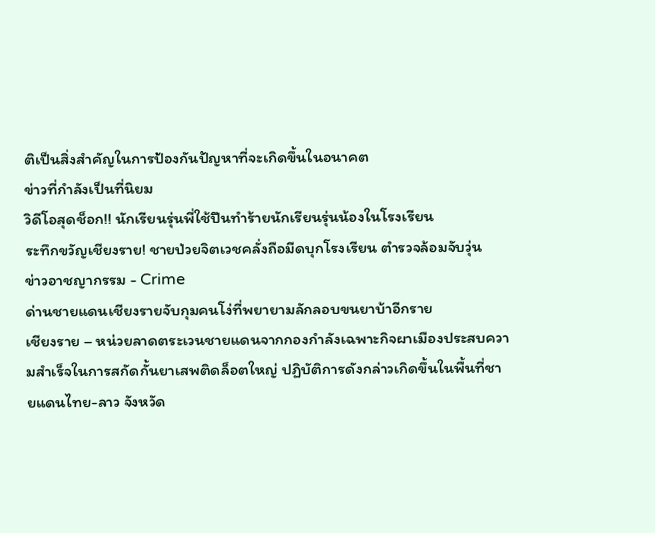ติเป็นสิ่งสำคัญในการป้องกันปัญหาที่จะเกิดขึ้นในอนาคต
ข่าวที่กำลังเป็นที่นิยม
วิดีโอสุดช็อก!! นักเรียนรุ่นพี่ใช้ปืนทำร้ายนักเรียนรุ่นน้องในโรงเรียน
ระทึกขวัญเชียงราย! ชายป่วยจิตเวชคลั่งถือมีดบุกโรงเรียน ตำรวจล้อมจับวุ่น
ข่าวอาชญากรรม - Crime
ด่านชายแดนเชียงรายจับกุมคนโง่ที่พยายามลักลอบขนยาบ้าอีกราย
เชียงราย – หน่วยลาดตระเวนชายแดนจากกองกำลังเฉพาะกิจผาเมืองประสบความสำเร็จในการสกัดกั้นยาเสพติดล็อตใหญ่ ปฏิบัติการดังกล่าวเกิดขึ้นในพื้นที่ชายแดนไทย-ลาว จังหวัด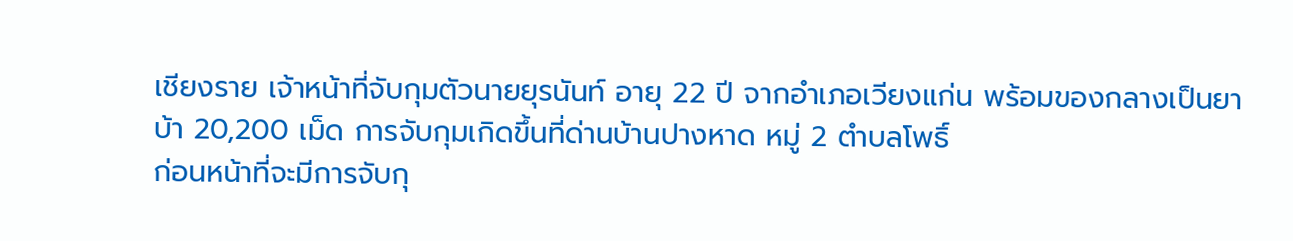เชียงราย เจ้าหน้าที่จับกุมตัวนายยุรนันท์ อายุ 22 ปี จากอำเภอเวียงแก่น พร้อมของกลางเป็นยาบ้า 20,200 เม็ด การจับกุมเกิดขึ้นที่ด่านบ้านปางหาด หมู่ 2 ตำบลโพธิ์
ก่อนหน้าที่จะมีการจับกุ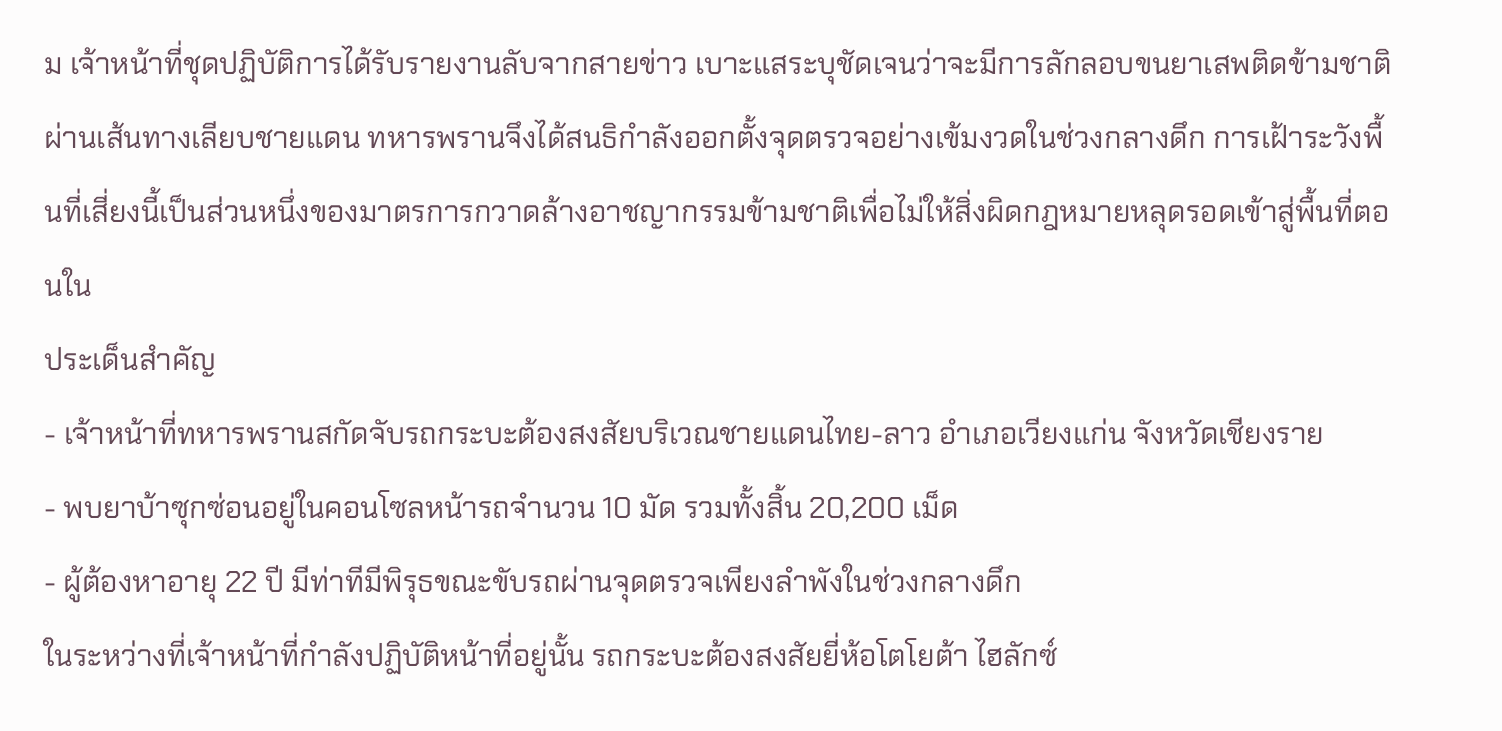ม เจ้าหน้าที่ชุดปฏิบัติการได้รับรายงานลับจากสายข่าว เบาะแสระบุชัดเจนว่าจะมีการลักลอบขนยาเสพติดข้ามชาติผ่านเส้นทางเลียบชายแดน ทหารพรานจึงได้สนธิกำลังออกตั้งจุดตรวจอย่างเข้มงวดในช่วงกลางดึก การเฝ้าระวังพื้นที่เสี่ยงนี้เป็นส่วนหนึ่งของมาตรการกวาดล้างอาชญากรรมข้ามชาติเพื่อไม่ให้สิ่งผิดกฎหมายหลุดรอดเข้าสู่พื้นที่ตอนใน
ประเด็นสำคัญ
- เจ้าหน้าที่ทหารพรานสกัดจับรถกระบะต้องสงสัยบริเวณชายแดนไทย-ลาว อำเภอเวียงแก่น จังหวัดเชียงราย
- พบยาบ้าซุกซ่อนอยู่ในคอนโซลหน้ารถจำนวน 10 มัด รวมทั้งสิ้น 20,200 เม็ด
- ผู้ต้องหาอายุ 22 ปี มีท่าทีมีพิรุธขณะขับรถผ่านจุดตรวจเพียงลำพังในช่วงกลางดึก
ในระหว่างที่เจ้าหน้าที่กำลังปฏิบัติหน้าที่อยู่นั้น รถกระบะต้องสงสัยยี่ห้อโตโยต้า ไฮลักซ์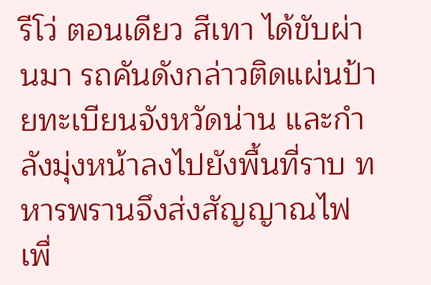รีโว่ ตอนเดียว สีเทา ได้ขับผ่านมา รถคันดังกล่าวติดแผ่นป้ายทะเบียนจังหวัดน่าน และกำลังมุ่งหน้าลงไปยังพื้นที่ราบ ทหารพรานจึงส่งสัญญาณไฟเพื่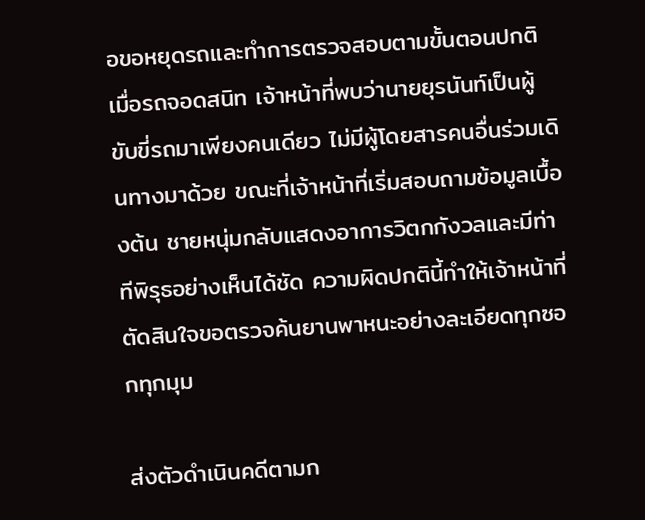อขอหยุดรถและทำการตรวจสอบตามขั้นตอนปกติ
เมื่อรถจอดสนิท เจ้าหน้าที่พบว่านายยุรนันท์เป็นผู้ขับขี่รถมาเพียงคนเดียว ไม่มีผู้โดยสารคนอื่นร่วมเดินทางมาด้วย ขณะที่เจ้าหน้าที่เริ่มสอบถามข้อมูลเบื้องต้น ชายหนุ่มกลับแสดงอาการวิตกกังวลและมีท่าทีพิรุธอย่างเห็นได้ชัด ความผิดปกตินี้ทำให้เจ้าหน้าที่ตัดสินใจขอตรวจค้นยานพาหนะอย่างละเอียดทุกซอกทุกมุม

ส่งตัวดำเนินคดีตามก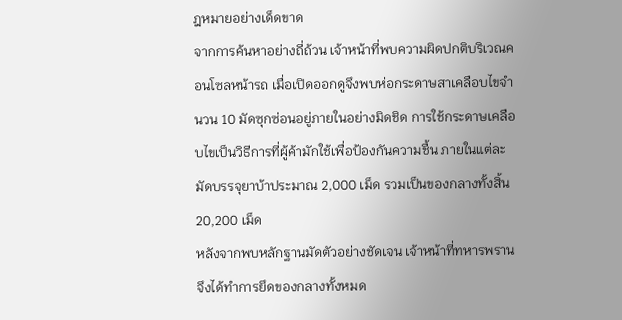ฎหมายอย่างเด็ดขาด
จากการค้นหาอย่างถี่ถ้วน เจ้าหน้าที่พบความผิดปกติบริเวณคอนโซลหน้ารถ เมื่อเปิดออกดูจึงพบห่อกระดาษสาเคลือบไขจำนวน 10 มัดซุกซ่อนอยู่ภายในอย่างมิดชิด การใช้กระดาษเคลือบไขเป็นวิธีการที่ผู้ค้ามักใช้เพื่อป้องกันความชื้น ภายในแต่ละมัดบรรจุยาบ้าประมาณ 2,000 เม็ด รวมเป็นของกลางทั้งสิ้น 20,200 เม็ด
หลังจากพบหลักฐานมัดตัวอย่างชัดเจน เจ้าหน้าที่ทหารพรานจึงได้ทำการยึดของกลางทั้งหมด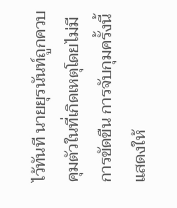ไว้ทันที นายยุรนันท์ถูกควบคุมตัวในที่เกิดเหตุโดยไม่มีการขัดขืน การจับกุมครั้งนี้แสดงให้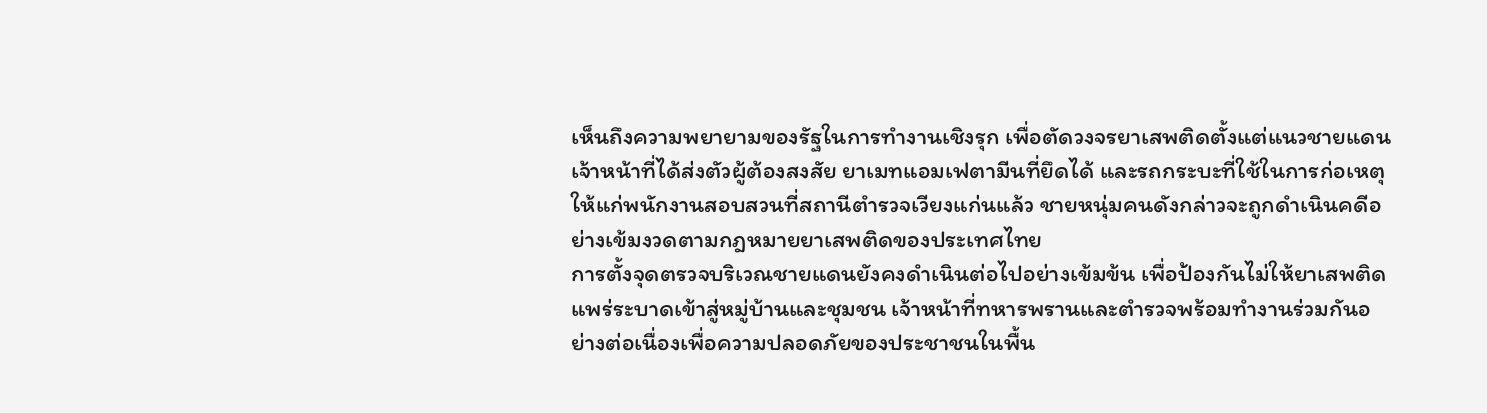เห็นถึงความพยายามของรัฐในการทำงานเชิงรุก เพื่อตัดวงจรยาเสพติดตั้งแต่แนวชายแดน
เจ้าหน้าที่ได้ส่งตัวผู้ต้องสงสัย ยาเมทแอมเฟตามีนที่ยึดได้ และรถกระบะที่ใช้ในการก่อเหตุ ให้แก่พนักงานสอบสวนที่สถานีตำรวจเวียงแก่นแล้ว ชายหนุ่มคนดังกล่าวจะถูกดำเนินคดีอย่างเข้มงวดตามกฎหมายยาเสพติดของประเทศไทย
การตั้งจุดตรวจบริเวณชายแดนยังคงดำเนินต่อไปอย่างเข้มข้น เพื่อป้องกันไม่ให้ยาเสพติดแพร่ระบาดเข้าสู่หมู่บ้านและชุมชน เจ้าหน้าที่ทหารพรานและตำรวจพร้อมทำงานร่วมกันอย่างต่อเนื่องเพื่อความปลอดภัยของประชาชนในพื้น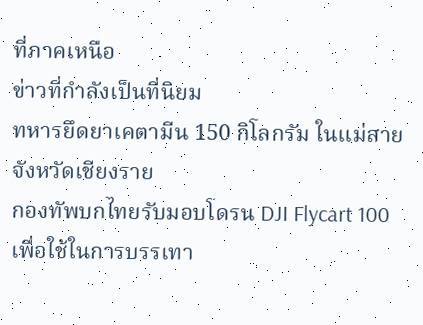ที่ภาคเหนือ
ข่าวที่กำลังเป็นที่นิยม
ทหารยึดยาเคตามีน 150 กิโลกรัม ในแม่สาย จังหวัดเชียงราย
กองทัพบกไทยรับมอบโดรน DJI Flycart 100 เพื่อใช้ในการบรรเทา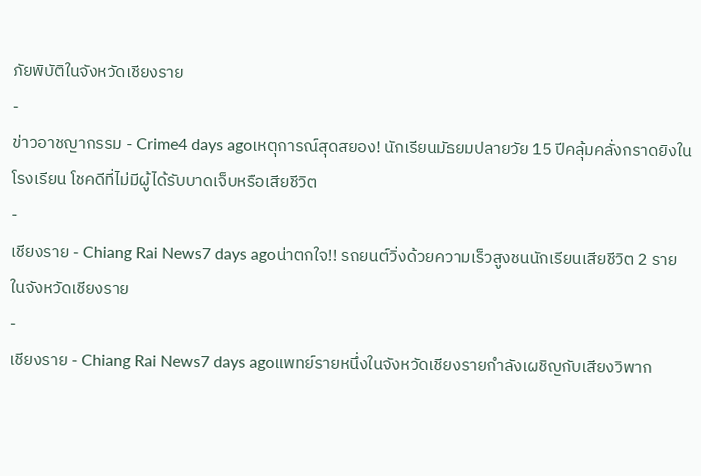ภัยพิบัติในจังหวัดเชียงราย
-
ข่าวอาชญากรรม - Crime4 days agoเหตุการณ์สุดสยอง! นักเรียนมัธยมปลายวัย 15 ปีคลุ้มคลั่งกราดยิงในโรงเรียน โชคดีที่ไม่มีผู้ได้รับบาดเจ็บหรือเสียชีวิต
-
เชียงราย - Chiang Rai News7 days agoน่าตกใจ!! รถยนต์วิ่งด้วยความเร็วสูงชนนักเรียนเสียชีวิต 2 ราย ในจังหวัดเชียงราย
-
เชียงราย - Chiang Rai News7 days agoแพทย์รายหนึ่งในจังหวัดเชียงรายกำลังเผชิญกับเสียงวิพาก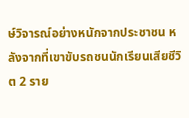ษ์วิจารณ์อย่างหนักจากประชาชน หลังจากที่เขาขับรถชนนักเรียนเสียชีวิต 2 ราย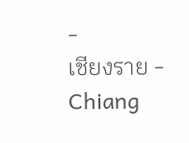-
เชียงราย - Chiang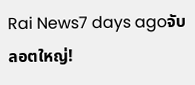Rai News7 days agoจับลอตใหญ่!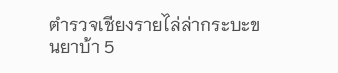ตำรวจเชียงรายไล่ล่ากระบะขนยาบ้า 5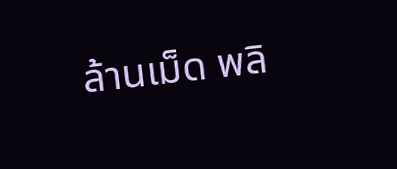ล้านเม็ด พลิ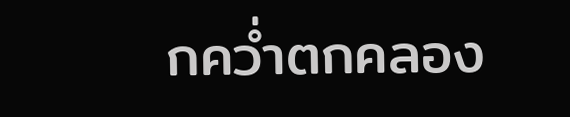กคว่ำตกคลอง